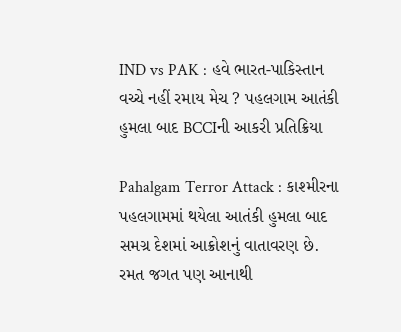IND vs PAK : હવે ભારત-પાકિસ્તાન વચ્ચે નહીં રમાય મેચ ? પહલગામ આતંકી હુમલા બાદ BCCIની આકરી પ્રતિક્રિયા

Pahalgam Terror Attack : કાશ્મીરના પહલગામમાં થયેલા આતંકી હુમલા બાદ સમગ્ર દેશમાં આક્રોશનું વાતાવરણ છે. રમત જગત પણ આનાથી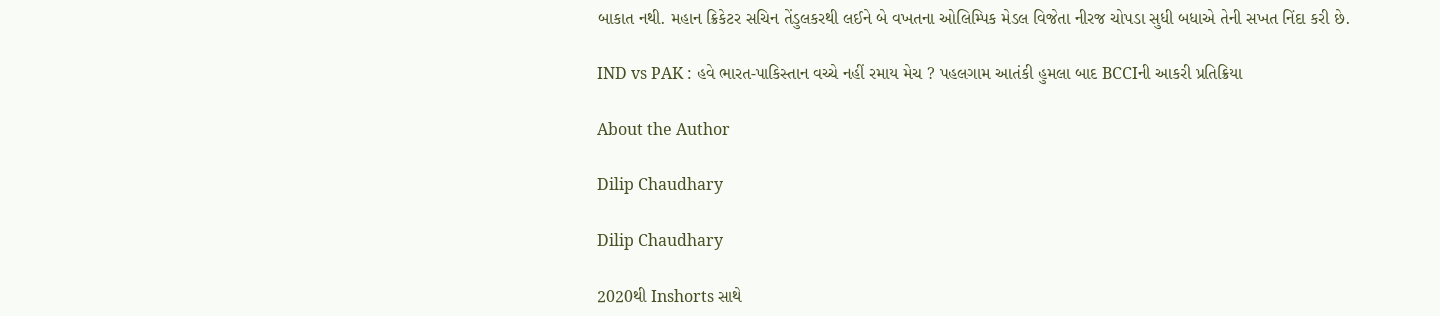બાકાત નથી. મહાન ક્રિકેટર સચિન તેંડુલકરથી લઈને બે વખતના ઓલિમ્પિક મેડલ વિજેતા નીરજ ચોપડા સુધી બધાએ તેની સખત નિંદા કરી છે.

IND vs PAK : હવે ભારત-પાકિસ્તાન વચ્ચે નહીં રમાય મેચ ? પહલગામ આતંકી હુમલા બાદ BCCIની આકરી પ્રતિક્રિયા

About the Author

Dilip Chaudhary

Dilip Chaudhary

2020થી Inshorts સાથે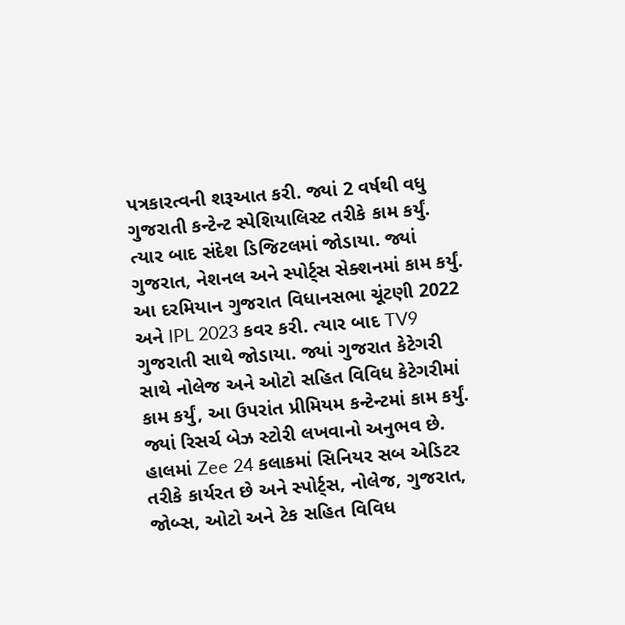પત્રકારત્વની શરૂઆત કરી. જ્યાં 2 વર્ષથી વધુ ગુજરાતી કન્ટેન્ટ સ્પેશિયાલિસ્ટ તરીકે કામ કર્યું. ત્યાર બાદ સંદેશ ડિજિટલમાં જોડાયા. જ્યાં ગુજરાત, નેશનલ અને સ્પોર્ટ્સ સેક્શનમાં કામ કર્યું. આ દરમિયાન ગુજરાત વિધાનસભા ચૂંટણી 2022 અને IPL 2023 કવર કરી. ત્યાર બાદ TV9 ગુજરાતી સાથે જોડાયા. જ્યાં ગુજરાત કેટેગરી સાથે નોલેજ અને ઓટો સહિત વિવિધ કેટેગરીમાં કામ કર્યું, આ ઉપરાંત પ્રીમિયમ કન્ટેન્ટમાં કામ કર્યું. જ્યાં રિસર્ચ બેઝ સ્ટોરી લખવાનો અનુભવ છે. હાલમાં Zee 24 કલાકમાં સિનિયર સબ એડિટર તરીકે કાર્યરત છે અને સ્પોર્ટ્સ, નોલેજ, ગુજરાત, જોબ્સ, ઓટો અને ટેક સહિત વિવિધ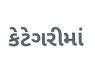કેટેગરીમાં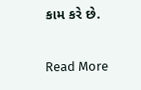કામ કરે છે.

Read More